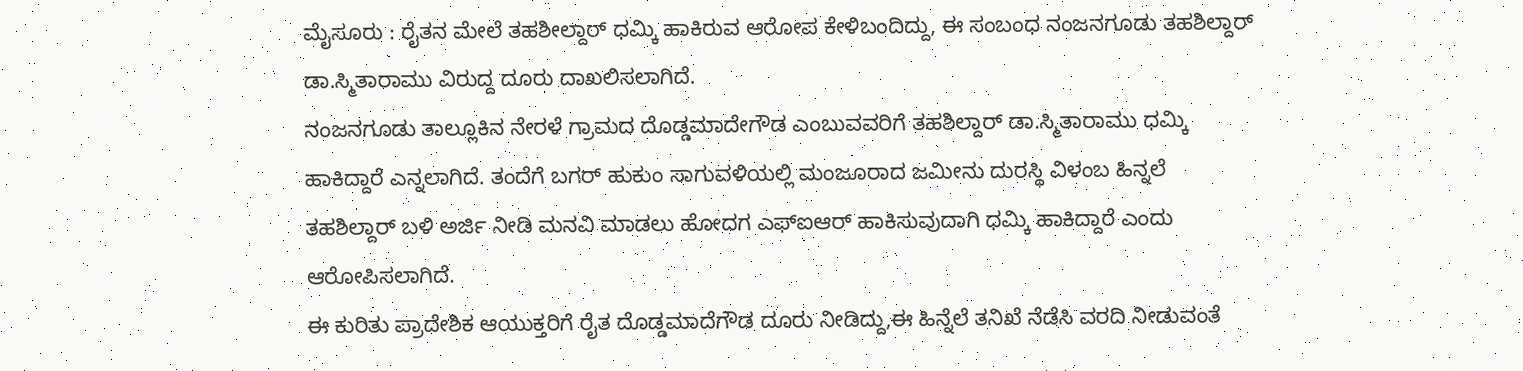ಮೈಸೂರು : ರೈತನ ಮೇಲೆ ತಹಶೀಲ್ದಾರ್ ಧಮ್ಕಿ ಹಾಕಿರುವ ಆರೋಪ ಕೇಳಿಬಂದಿದ್ದು, ಈ ಸಂಬಂಧ ನಂಜನಗೂಡು ತಹಶಿಲ್ದಾರ್ ಡಾ.ಸ್ಮಿತಾರಾಮು ವಿರುದ್ದ ದೂರು ದಾಖಲಿಸಲಾಗಿದೆ.
ನಂಜನಗೂಡು ತಾಲ್ಲೂಕಿನ ನೇರಳೆ ಗ್ರಾಮದ ದೊಡ್ಡಮಾದೇಗೌಡ ಎಂಬುವವರಿಗೆ ತಹಶಿಲ್ದಾರ್ ಡಾ.ಸ್ಮಿತಾರಾಮು ಧಮ್ಕಿ ಹಾಕಿದ್ದಾರೆ ಎನ್ನಲಾಗಿದೆ. ತಂದೆಗೆ ಬಗರ್ ಹುಕುಂ ಸಾಗುವಳಿಯಲ್ಲಿ ಮಂಜೂರಾದ ಜಮೀನು ದುರಸ್ಥಿ ವಿಳಂಬ ಹಿನ್ನಲೆ ತಹಶಿಲ್ದಾರ್ ಬಳಿ ಅರ್ಜಿ ನೀಡಿ ಮನವಿ ಮಾಡಲು ಹೋದಗ ಎಫ್ಐಆರ್ ಹಾಕಿಸುವುದಾಗಿ ಧಮ್ಕಿ ಹಾಕಿದ್ದಾರೆ ಎಂದು ಆರೋಪಿಸಲಾಗಿದೆ.
ಈ ಕುರಿತು ಪ್ರಾದೇಶಿಕ ಆಯುಕ್ತರಿಗೆ ರೈತ ದೊಡ್ಡಮಾದೆಗೌಡ ದೂರು ನೀಡಿದ್ದು,ಈ ಹಿನ್ನೆಲೆ ತನಿಖೆ ನೆಡೆಸಿ ವರದಿ ನೀಡುವಂತೆ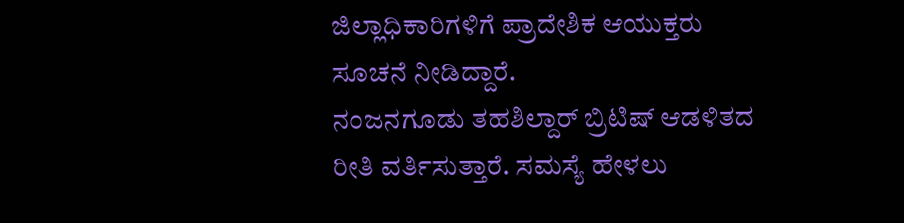ಜಿಲ್ಲಾಧಿಕಾರಿಗಳಿಗೆ ಪ್ರಾದೇಶಿಕ ಆಯುಕ್ತರು ಸೂಚನೆ ನೀಡಿದ್ದಾರೆ.
ನಂಜನಗೂಡು ತಹಶಿಲ್ದಾರ್ ಬ್ರಿಟಿಷ್ ಆಡಳಿತದ ರೀತಿ ವರ್ತಿಸುತ್ತಾರೆ. ಸಮಸ್ಯೆ ಹೇಳಲು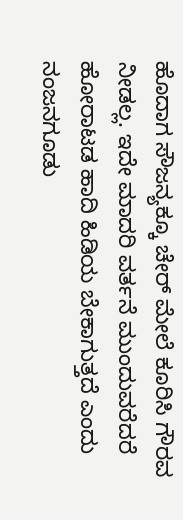ಹೊದಾಗ ಸೌಜನ್ಯಕ್ಕೂ ಚೇರ್ ಮೇಲೆ ಕೂರಿಸಿ ಗೌರವ ನೀಡಲ್ಲ. ಇದೇ ಮಾದರಿ ವರ್ತನೆ ಮುಂದುವರೆದರೆ ಹೋರಾಟಡ ಹಾದಿ ಹಿಡಿಯ ಬೇಕಾಗುತ್ತದೆ ಎಂದು ನಂಜನಗೂಡು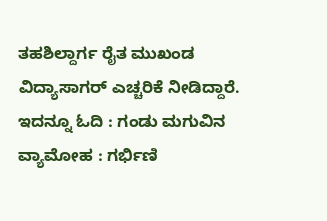ತಹಶಿಲ್ದಾರ್ಗ ರೈತ ಮುಖಂಡ ವಿದ್ಯಾಸಾಗರ್ ಎಚ್ಚರಿಕೆ ನೀಡಿದ್ದಾರೆ.
ಇದನ್ನೂ ಓದಿ : ಗಂಡು ಮಗುವಿನ ವ್ಯಾಮೋಹ : ಗರ್ಭಿಣಿ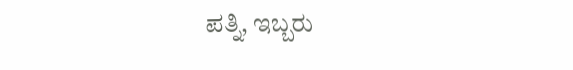ಪತ್ನಿ, ಇಬ್ಬರು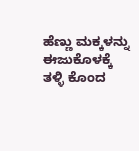ಹೆಣ್ಣು ಮಕ್ಕಳನ್ನು ಈಜುಕೊಳಕ್ಕೆ ತಳ್ಳಿ ಕೊಂದ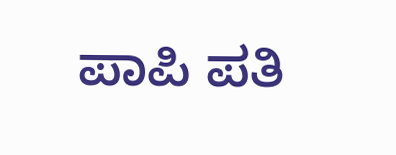ಪಾಪಿ ಪತಿ